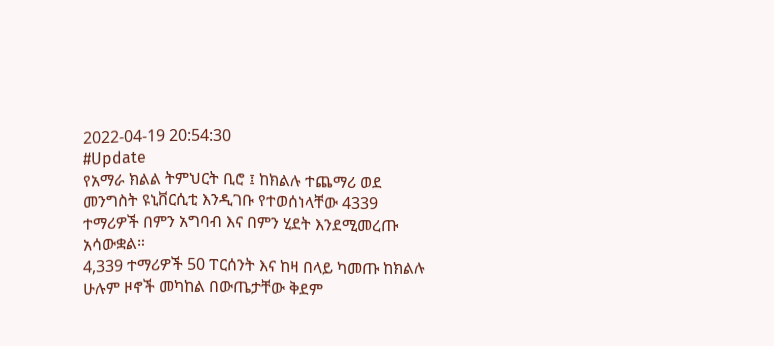2022-04-19 20:54:30
#Update
የአማራ ክልል ትምህርት ቢሮ ፤ ከክልሉ ተጨማሪ ወደ መንግስት ዩኒቨርሲቲ እንዲገቡ የተወሰነላቸው 4339 ተማሪዎች በምን አግባብ እና በምን ሂደት እንደሚመረጡ አሳውቋል።
4,339 ተማሪዎች 50 ፐርሰንት እና ከዛ በላይ ካመጡ ከክልሉ ሁሉም ዞኖች መካከል በውጤታቸው ቅደም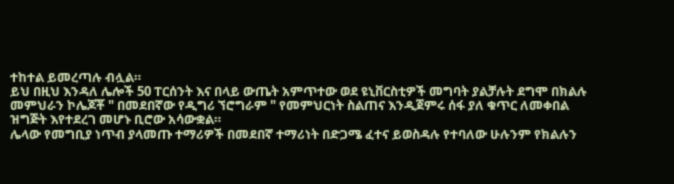ተከተል ይመረጣሉ ብሏል።
ይህ በዚህ እንዳለ ሌሎች 50 ፐርሰንት እና በላይ ውጤት አምጥተው ወደ ዩኒቨርስቲዎች መግባት ያልቻሉት ደግሞ በክልሉ መምህራን ኮሌጆቾ " በመደበኛው የዲግሪ ኘሮግራም " የመምህርነት ስልጠና እንዲጀምሩ ሰፋ ያለ ቁጥር ለመቀበል ዝግጅት እየተደረገ መሆኑ ቢሮው አሳውቋል።
ሌላው የመግቢያ ነጥብ ያላመጡ ተማሪዎች በመደበኛ ተማሪነት በድጋሜ ፈተና ይወስዳሉ የተባለው ሁሉንም የክልሉን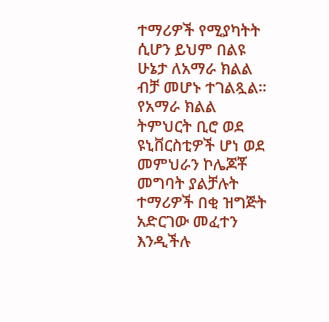ተማሪዎች የሚያካትት ሲሆን ይህም በልዩ ሁኔታ ለአማራ ክልል ብቻ መሆኑ ተገልጿል።
የአማራ ክልል ትምህርት ቢሮ ወደ ዩኒቨርስቲዎች ሆነ ወደ መምህራን ኮሌጆቾ መግባት ያልቻሉት ተማሪዎች በቂ ዝግጅት አድርገው መፈተን እንዲችሉ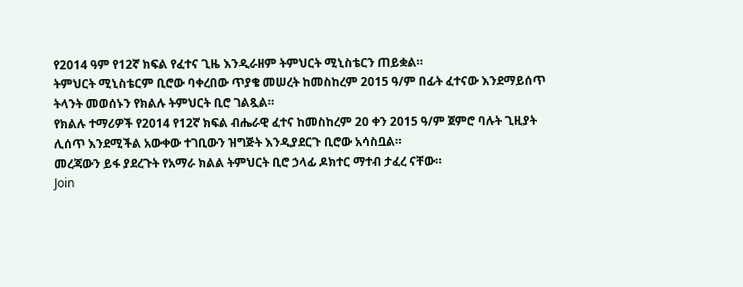የ2014 ዓም የ12ኛ ክፍል የፈተና ጊዜ እንዲራዘም ትምህርት ሚኒስቴርን ጠይቋል።
ትምህርት ሚኒስቴርም ቢሮው ባቀረበው ጥያቄ መሠረት ከመስከረም 2015 ዓ/ም በፊት ፈተናው እንደማይሰጥ ትላንት መወሰኑን የክልሉ ትምህርት ቢሮ ገልጿል።
የክልሉ ተማሪዎች የ2014 የ12ኛ ክፍል ብሔራዊ ፈተና ከመስከረም 20 ቀን 2015 ዓ/ም ጀምሮ ባሉት ጊዚያት ሊሰጥ እንደሚችል አውቀው ተገቢውን ዝግጅት እንዲያደርጉ ቢሮው አሳስቧል።
መረጃውን ይፋ ያደረጉት የአማራ ክልል ትምህርት ቢሮ ኃላፊ ዶክተር ማተብ ታፈረ ናቸው።
Join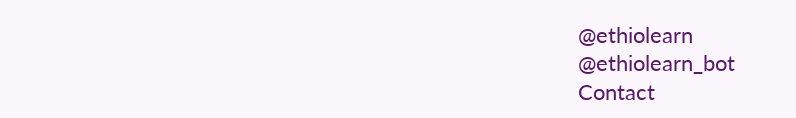@ethiolearn
@ethiolearn_bot
Contact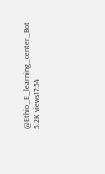@Ethio_E_learning_center_Bot
5.2K views17:54